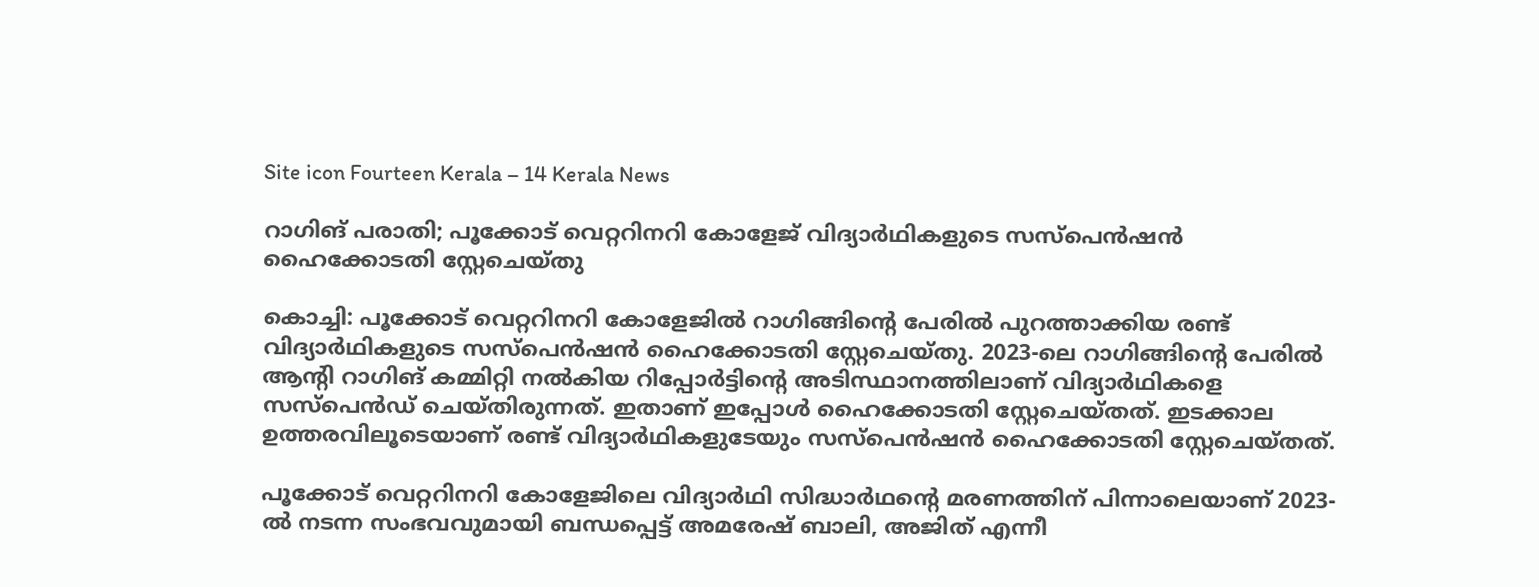Site icon Fourteen Kerala – 14 Kerala News

റാഗിങ് പരാതി; പൂക്കോട് വെറ്ററിനറി കോളേജ് വിദ്യാർഥികളുടെ സസ്പെൻഷൻ ഹൈക്കോടതി സ്റ്റേചെയ്തു

കൊച്ചി: പൂക്കോട് വെറ്ററിനറി കോളേജിൽ റാഗിങ്ങിന്‍റെ പേരിൽ പുറത്താക്കിയ രണ്ട് വിദ്യാർഥികളുടെ സസ്പെൻഷൻ ഹൈക്കോടതി സ്റ്റേചെയ്തു. 2023-ലെ റാഗിങ്ങിന്റെ പേരിൽ ആന്റി റാഗിങ് കമ്മിറ്റി നൽകിയ റിപ്പോർട്ടിന്റെ അടിസ്ഥാനത്തിലാണ് വിദ്യാർഥികളെ സസ്പെൻഡ് ചെയ്തിരുന്നത്. ഇതാണ് ഇപ്പോൾ ഹൈക്കോടതി സ്റ്റേചെയ്തത്. ഇടക്കാല ഉത്തരവിലൂടെയാണ് രണ്ട് വിദ്യാർഥികളുടേയും സസ്പെൻഷൻ ഹൈക്കോടതി സ്റ്റേചെയ്തത്.

പൂക്കോട് വെറ്ററിനറി കോളേജിലെ വിദ്യാർഥി സിദ്ധാർഥന്റെ മരണത്തിന് പിന്നാലെയാണ് 2023-ൽ നടന്ന സംഭവവുമായി ബന്ധപ്പെട്ട് അമരേഷ് ബാലി, അജിത് എന്നീ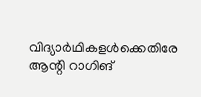വിദ്യാർഥികളൾക്കെതിരേ ആന്റി റാഗിങ്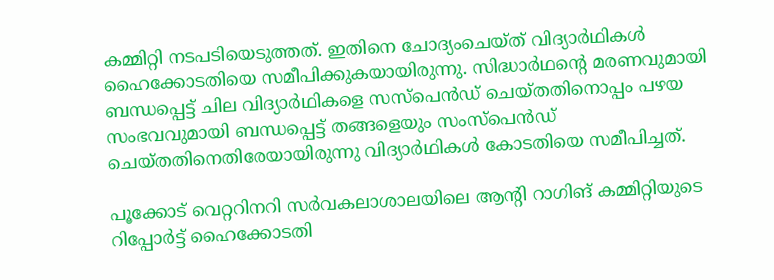കമ്മിറ്റി നടപടിയെടുത്തത്. ഇതിനെ ചോദ്യംചെയ്ത് വിദ്യാർഥികൾ ഹൈക്കോടതിയെ സമീപിക്കുകയായിരുന്നു. സിദ്ധാര്‍ഥന്റെ മരണവുമായി ബന്ധപ്പെട്ട് ചില വിദ്യാര്‍ഥികളെ സസ്‌പെന്‍ഡ് ചെയ്തതിനൊപ്പം പഴയ സംഭവവുമായി ബന്ധപ്പെട്ട് തങ്ങളെയും സംസ്‌പെന്‍ഡ് ചെയ്തതിനെതിരേയായിരുന്നു വിദ്യാര്‍ഥികള്‍ കോടതിയെ സമീപിച്ചത്.

പൂക്കോട് വെറ്ററിനറി സർവകലാശാലയിലെ ആന്റി റാഗിങ് കമ്മിറ്റിയുടെ റിപ്പോർട്ട് ഹൈക്കോടതി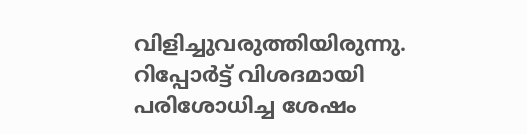വിളിച്ചുവരുത്തിയിരുന്നു. റിപ്പോർട്ട് വിശദമായി പരിശോധിച്ച ശേഷം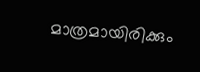മാത്രമായിരിക്കും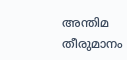അന്തിമ തീരുമാനം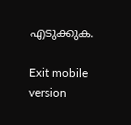എടുക്കുക.

Exit mobile version